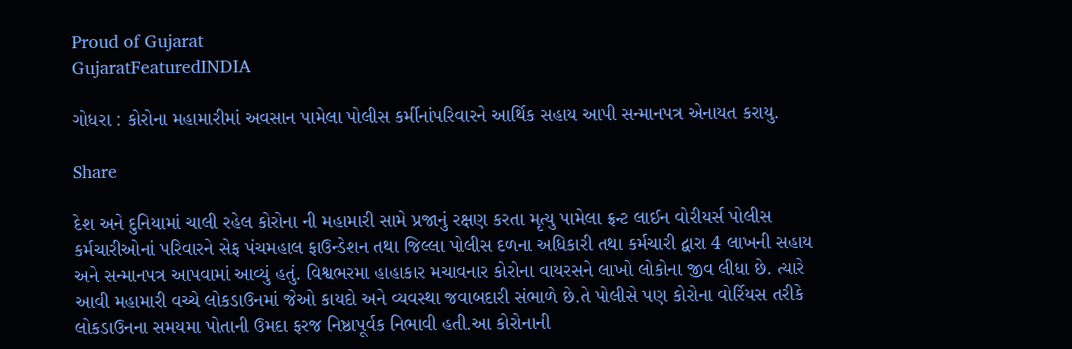Proud of Gujarat
GujaratFeaturedINDIA

ગોધરા : કોરોના મહામારીમાં અવસાન પામેલા પોલીસ કર્મીનાંપરિવારને આર્થિક સહાય આપી સન્માનપત્ર એનાયત કરાયુ.

Share

દેશ અને દુનિયામાં ચાલી રહેલ કોરોના ની મહામારી સામે પ્રજાનું રક્ષણ કરતા મૃત્યુ પામેલા ફ્રન્ટ લાઈન વોરીયર્સ પોલીસ કર્મચારીઓનાં પરિવારને સેફ પંચમહાલ ફાઉન્ડેશન તથા જિલ્લા પોલીસ દળના અધિકારી તથા કર્મચારી દ્વારા 4 લાખની સહાય અને સન્માનપત્ર આપવામાં આવ્યું હતું. વિશ્વભરમા હાહાકાર મચાવનાર કોરોના વાયરસને લાખો લોકોના જીવ લીધા છે. ત્યારે આવી મહામારી વચ્ચે લોકડાઉનમાં જેઓ કાયદો અને વ્યવસ્થા જવાબદારી સંભાળે છે.તે પોલીસે પણ કોરોના વોર્રિયસ તરીકે લોકડાઉનના સમયમા પોતાની ઉમદા ફરજ નિષ્ઠાપૂર્વક નિભાવી હતી.આ કોરોનાની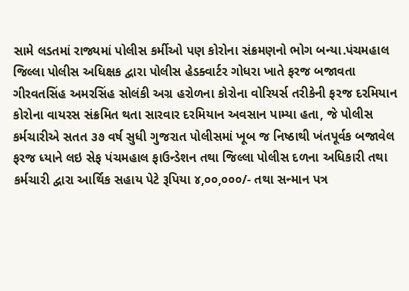સામે લડતમાં રાજ્યમાં પોલીસ કર્મીઓ પણ કોરોના સંક્રમણનો ભોગ બન્યા.પંચમહાલ જિલ્લા પોલીસ અધિક્ષક દ્વારા પોલીસ હેડક્વાર્ટર ગોધરા ખાતે ફરજ બજાવતા ગીરવતસિંહ અમરસિંહ સોલંકી અગ્ર હરોળના કોરોના વોરિયર્સ તરીકેની ફરજ દરમિયાન કોરોના વાયરસ સંક્રમિત થતા સારવાર દરમિયાન અવસાન પામ્યા હતા, જે પોલીસ કર્મચારીએ સતત ૩૭ વર્ષ સુધી ગુજરાત પોલીસમાં ખૂબ જ નિષ્ઠાથી ખંતપૂર્વક બજાવેલ ફરજ ધ્યાને લઇ સેફ પંચમહાલ ફાઉન્ડેશન તથા જિલ્લા પોલીસ દળના અધિકારી તથા કર્મચારી દ્વારા આર્થિક સહાય પેટે રૂપિયા ૪,૦૦,૦૦૦/- તથા સન્માન પત્ર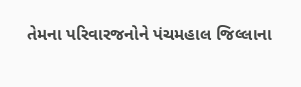તેમના પરિવારજનોને પંચમહાલ જિલ્લાના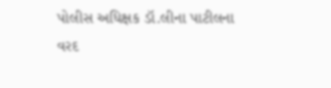પોલીસ અધિક્ષક ડૉ.લીના પાટીલના વરદ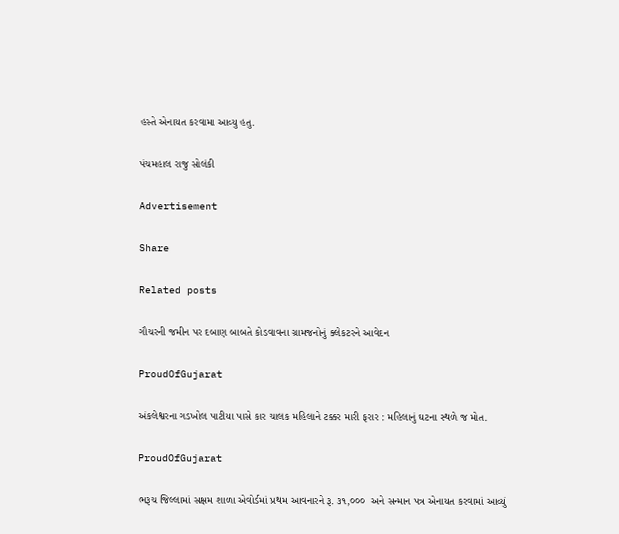હસ્તે એનાયત કરવામા આવ્યુ હતુ.

પંચમહાલ રાજુ સોલંકી

Advertisement

Share

Related posts

ગૌચરની જમીન પર દબાણ બાબતે કોડવાવના ગ્રામજનોનું ક્લેકટરને આવેદન

ProudOfGujarat

અંકલેશ્વરના ગડખોલ પાટીયા પાસે કાર ચાલક મહિલાને ટક્કર મારી ફરાર : મહિલાનું ઘટના સ્થળે જ મોત.

ProudOfGujarat

ભરૂચ જિલ્લામાં સક્ષમ શાળા એવોર્ડમાં પ્રથમ આવનારને રૂ. ૩૧,૦૦૦  અને સન્માન પત્ર એનાયત કરવામાં આવ્યું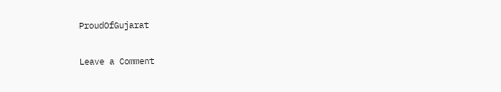ProudOfGujarat

Leave a Comment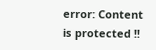error: Content is protected !!